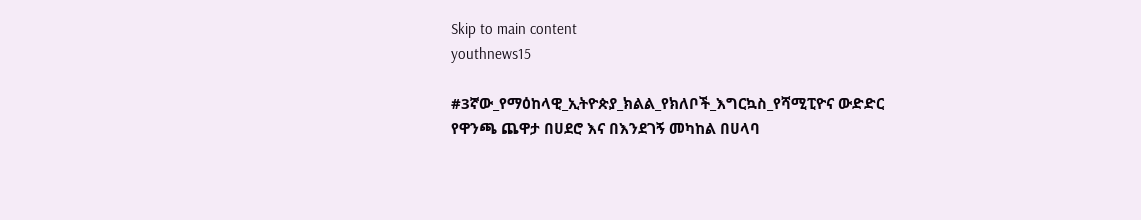Skip to main content
youthnews15

#3ኛው_የማዕከላዊ_ኢትዮጵያ_ክልል_የክለቦች_እግርኳስ_የሻሚፒዮና ውድድር የዋንጫ ጨዋታ በሀደሮ እና በእንደገኝ መካከል በሀላባ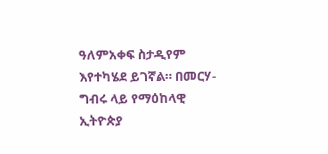ዓለምአቀፍ ስታዲየም እየተካሄደ ይገኛል። በመርሃ-ግብሩ ላይ የማዕከላዊ ኢትዮጵያ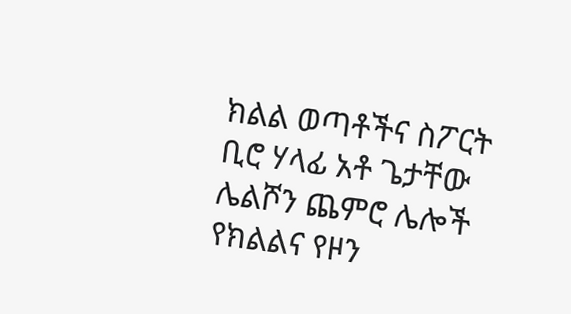ክልል ወጣቶችና ስፖርት ቢሮ ሃላፊ አቶ ጌታቸው ሌልሾን ጨምሮ ሌሎች የክልልና የዞን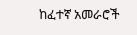ከፈተኛ አመራሮች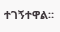ተገኝተዋል።